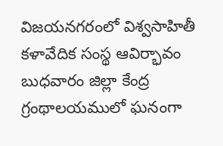విజయనగరంలో విశ్వసాహితీ కళావేదిక సంస్థ ఆవిర్భావం బుధవారం జిల్లా కేంద్ర గ్రంథాలయములో ఘనంగా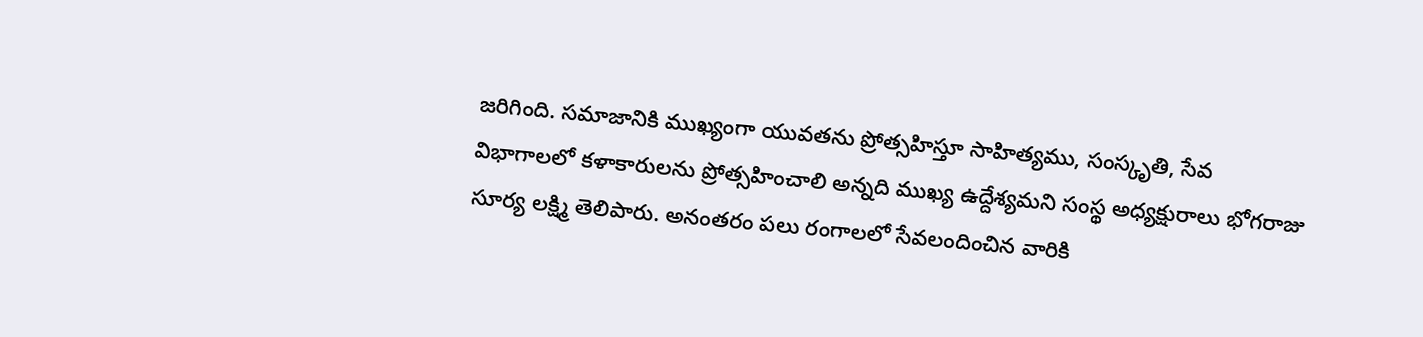జరిగింది. సమాజానికి ముఖ్యంగా యువతను ప్రోత్సహిస్తూ సాహిత్యము, సంస్కృతి, సేవ విభాగాలలో కళాకారులను ప్రోత్సహించాలి అన్నది ముఖ్య ఉద్దేశ్యమని సంస్థ అధ్యక్షురాలు భోగరాజు సూర్య లక్ష్మి తెలిపారు. అనంతరం పలు రంగాలలో సేవలందించిన వారికి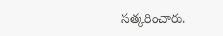సత్కరించారు.